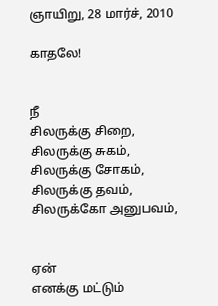ஞாயிறு, 28 மார்ச், 2010

காதலே!


நீ
சிலருக்கு சிறை,
சிலருக்கு சுகம்,
சிலருக்கு சோகம்,
சிலருக்கு தவம்,
சிலருக்கோ அனுபவம்,


ஏன்
எனக்கு மட்டும்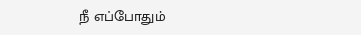நீ எப்போதும்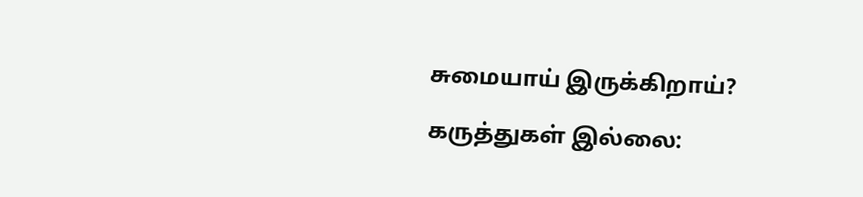சுமையாய் இருக்கிறாய்?

கருத்துகள் இல்லை: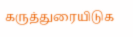கருத்துரையிடுக